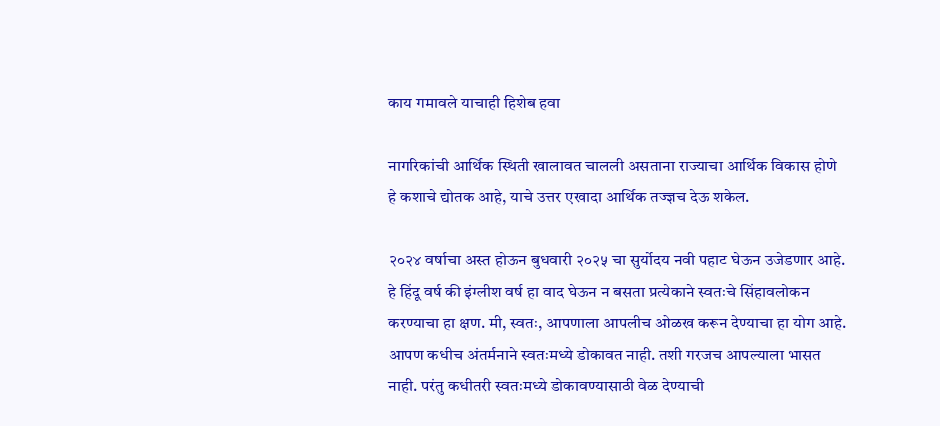काय गमावले याचाही हिशेब हवा

नागरिकांची आर्थिक स्थिती खालावत चालली असताना राज्याचा आर्थिक विकास होणे हे कशाचे द्योतक आहे, याचे उत्तर एखादा आर्थिक तज्ज्ञच देऊ शकेल.

२०२४ वर्षाचा अस्त होऊन बुधवारी २०२५ चा सुर्योदय नवी पहाट घेऊन उजेडणार आहे. हे हिंदू वर्ष की इंग्लीश वर्ष हा वाद घेऊन न बसता प्रत्येकाने स्वतःचे सिंहावलोकन करण्याचा हा क्षण. मी, स्वतः, आपणाला आपलीच ओळख करून देण्याचा हा योग आहे. आपण कधीच अंतर्मनाने स्वतःमध्ये डोकावत नाही. तशी गरजच आपल्याला भासत नाही. परंतु कधीतरी स्वतःमध्ये डोकावण्यासाठी वेळ देण्याची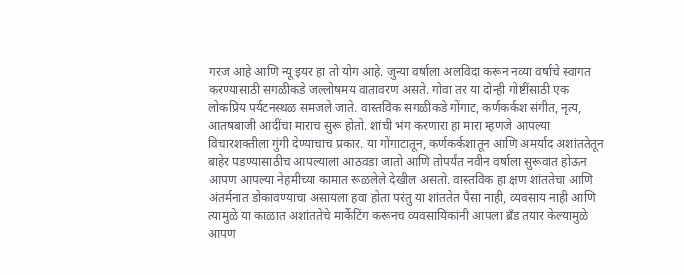गरज आहे आणि न्यू इयर हा तो योग आहे. जुन्या वर्षाला अलविदा करून नव्या वर्षाचे स्वागत करण्यासाठी सगळीकडे जल्लोषमय वातावरण असते. गोवा तर या दोन्ही गोष्टींसाठी एक लोकप्रिय पर्यटनस्थळ समजले जाते. वास्तविक सगळीकडे गोंगाट, कर्णकर्कश संगीत, नृत्य, आतषबाजी आदींचा माराच सुरू होतो. शांची भंग करणारा हा मारा म्हणजे आपल्या विचारशक्तीला गुंगी देण्याचाच प्रकार. या गोंगाटातून, कर्णकर्कशातून आणि अमर्याद अशांततेतून बाहेर पडण्यासाठीच आपल्याला आठवडा जातो आणि तोपर्यंत नवीन वर्षाला सुरूवात होऊन आपण आपल्या नेहमीच्या कामात रूळलेले देखील असतो. वास्तविक हा क्षण शांततेचा आणि अंतर्मनात डोकावण्याचा असायला हवा होता परंतु या शांततेत पैसा नाही, व्यवसाय नाही आणि त्यामुळे या काळात अशांततेचे मार्केटिंग करूनच व्यवसायिकांनी आपला ब्रँड तयार केल्यामुळे आपण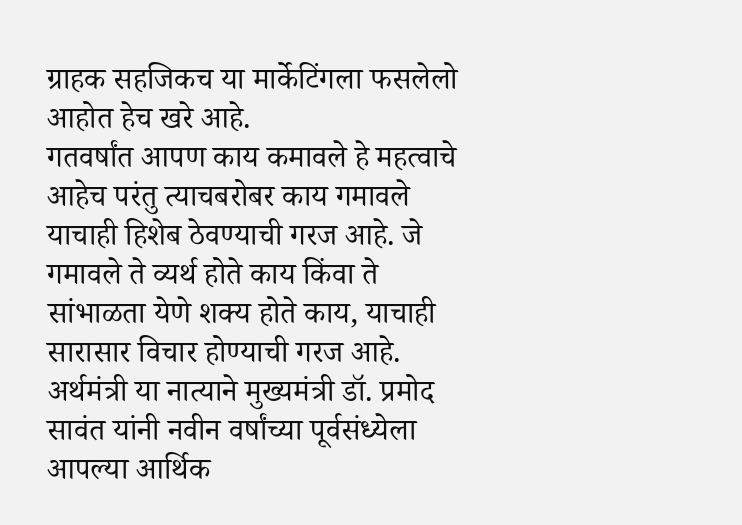ग्राहक सहजिकच या मार्केटिंगला फसलेलो आहोत हेच खरे आहे.
गतवर्षांत आपण काय कमावले हे महत्वाचे आहेच परंतु त्याचबरोबर काय गमावले याचाही हिशेब ठेवण्याची गरज आहे. जे गमावले ते व्यर्थ होते काय किंवा ते सांभाळता येणे शक्य होते काय, याचाही सारासार विचार होण्याची गरज आहे. अर्थमंत्री या नात्याने मुख्यमंत्री डॉ. प्रमोद सावंत यांनी नवीन वर्षांच्या पूर्वसंध्येला आपल्या आर्थिक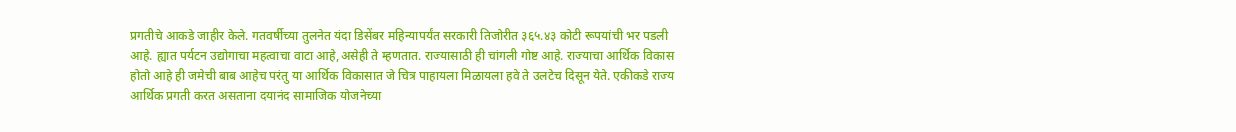प्रगतीचे आकडे जाहीर केले. गतवर्षीच्या तुलनेत यंदा डिसेंबर महिन्यापर्यंत सरकारी तिजोरीत ३६५.४३ कोटी रूपयांची भर पडली आहे. ह्यात पर्यटन उद्योगाचा महत्वाचा वाटा आहे,असेही ते म्हणतात. राज्यासाठी ही चांगली गोष्ट आहे. राज्याचा आर्थिक विकास होतो आहे ही जमेची बाब आहेच परंतु या आर्थिक विकासात जे चित्र पाहायला मिळायला हवे ते उलटेच दिसून येते. एकीकडे राज्य आर्थिक प्रगती करत असताना दयानंद सामाजिक योजनेच्या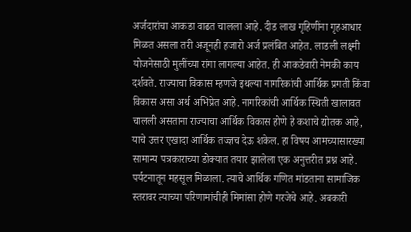अर्जदारांचा आकडा वाढत चालला आहे. दीड लाख गृहिणींना गृहआधार मिळत असला तरी अजूनही हजारो अर्ज प्रलंबित आहेत. लाडली लक्ष्मी योजनेसाठी मुलींच्या रांगा लागल्या आहेत. ही आकडेवारी नेमकी काय दर्शवते. राज्याचा विकास म्हणजे इथल्या नागरिकांची आर्थिक प्रगती किंवा विकास असा अर्थ अभिप्रेत आहे. नागरिकांची आर्थिक स्थिती खालावत चालली असताना राज्याचा आर्थिक विकास होणे हे कशाचे द्योतक आहे, याचे उत्तर एखादा आर्थिक तज्ज्ञच देऊ शकेल. हा विषय आमच्यासारख्या सामान्य पत्रकाराच्या डोक्यात तयार झालेला एक अनुत्तरीत प्रश्न आहे. पर्यटनातून महसूल मिळाला. त्याचे आर्थिक गणित मांडताना सामाजिक स्तरावर त्याच्या परिणामांचीही मिमांसा होणे गरजेचे आहे. अबकारी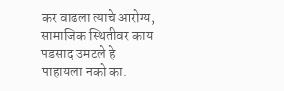कर वाढला त्याचे आरोग्य, सामाजिक स्थितीवर काय पडसाद उमटले हे पाहायला नको का.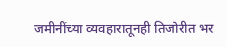जमीनींच्या व्यवहारातूनही तिजोरीत भर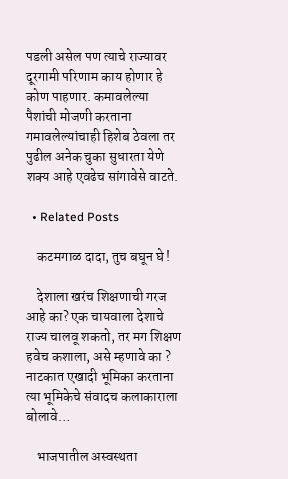पडली असेल पण त्याचे राज्यावर दूरगामी परिणाम काय होणार हे कोण पाहणार. कमावलेल्या पैशांची मोजणी करताना गमावलेल्यांचाही हिशेब ठेवला तर पुढील अनेक चुका सुधारता येणे शक्य आहे एवढेच सांगावेसे वाटते.

  • Related Posts

    कटमगाळ दादा, तुच बघून घे !

    देशाला खरंच शिक्षणाची गरज आहे का? एक चायवाला देशाचे राज्य चालवू शकतो, तर मग शिक्षण हवेच कशाला, असे म्हणावे का ? नाटकात एखादी भूमिका करताना त्या भूमिकेचे संवादच कलाकाराला बोलावे…

    भाजपातील अस्वस्थता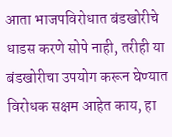आता भाजपविरोधात बंडखोरीचे धाडस करणे सोपे नाही, तरीही या बंडखोरीचा उपयोग करून घेण्यात विरोधक सक्षम आहेत काय, हा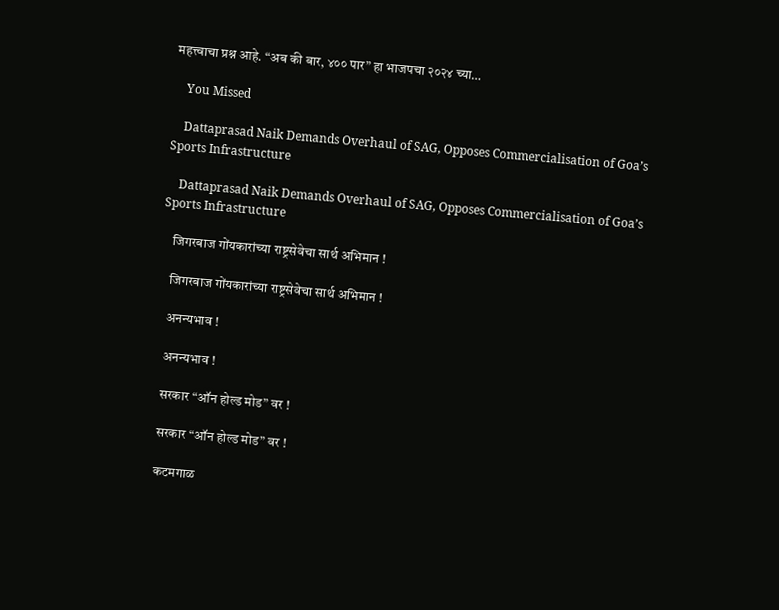महत्त्वाचा प्रश्न आहे. “अब की बार, ४०० पार” हा भाजपचा २०२४ च्या…

    You Missed

    Dattaprasad Naik Demands Overhaul of SAG, Opposes Commercialisation of Goa’s Sports Infrastructure

    Dattaprasad Naik Demands Overhaul of SAG, Opposes Commercialisation of Goa’s Sports Infrastructure

    जिगरबाज गोंयकारांच्या राष्ट्रसेवेचा सार्थ अभिमान !

    जिगरबाज गोंयकारांच्या राष्ट्रसेवेचा सार्थ अभिमान !

    अनन्यभाव !

    अनन्यभाव !

    सरकार “ऑन होल्ड मोड” वर !

    सरकार “ऑन होल्ड मोड” वर !

    कटमगाळ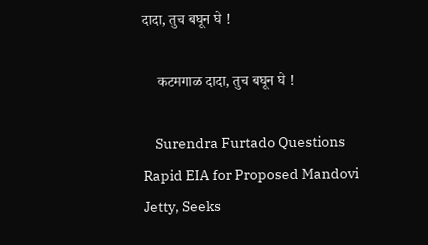दादा, तुच बघून घे !

    कटमगाळ दादा, तुच बघून घे !

    Surendra Furtado Questions Rapid EIA for Proposed Mandovi Jetty, Seeks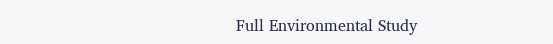Full Environmental Study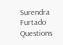Surendra Furtado Questions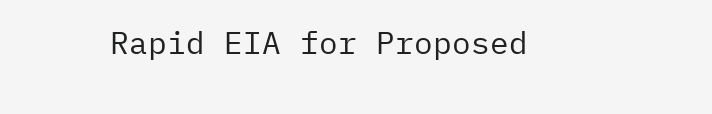Rapid EIA for Proposed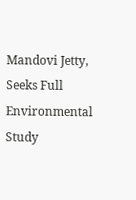Mandovi Jetty, Seeks Full Environmental Study